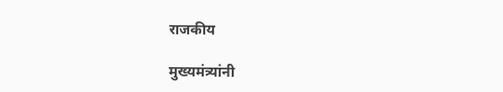राजकीय

मुख्यमंत्र्यांनी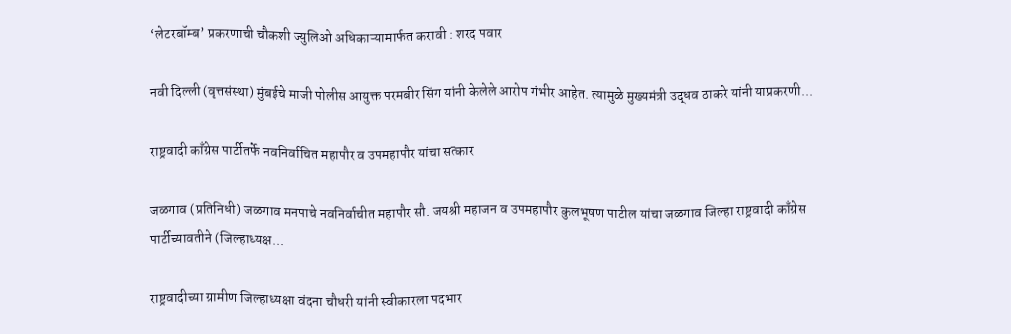‘लेटरबॉम्ब’ प्रकरणाची चौकशी ज्युलिओ अधिकाऱ्यामार्फत करावी : शरद पवार

नवी दिल्ली (वृत्तसंस्था) मुंबईचे माजी पोलीस आयुक्त परमबीर सिंग यांनी केलेले आरोप गंभीर आहेत. त्यामुळे मुख्यमंत्री उद्धव ठाकरे यांनी याप्रकरणी...

राष्ट्रवादी काँग्रेस पार्टीतर्फे नवनिर्वाचित महापौर व उपमहापौर यांचा सत्कार

जळगाव (प्रतिनिधी) जळगाव मनपाचे नवनिर्वाचीत महापौर सौ. जयश्री महाजन व उपमहापौर कुलभूषण पाटील यांचा जळगाव जिल्हा राष्ट्रवादी काँग्रेस पार्टीच्यावतीने (जिल्हाध्यक्ष...

राष्ट्रवादीच्या ग्रामीण जिल्हाध्यक्षा वंदना चौधरी यांनी स्वीकारला पदभार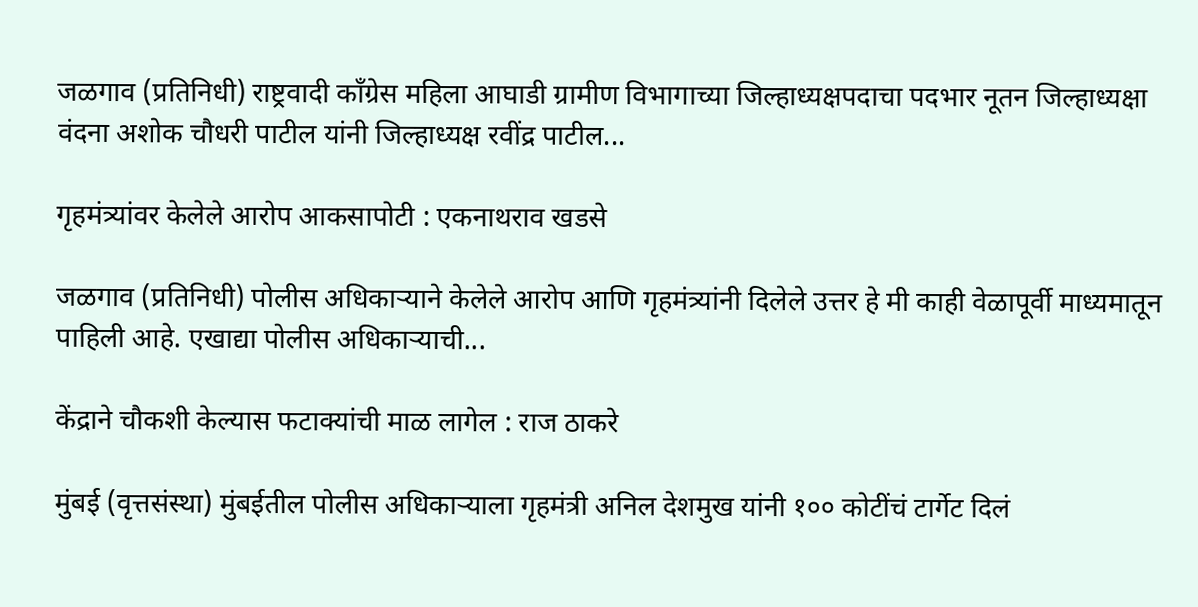जळगाव (प्रतिनिधी) राष्ट्रवादी कॉंग्रेस महिला आघाडी ग्रामीण विभागाच्या जिल्हाध्यक्षपदाचा पदभार नूतन जिल्हाध्यक्षा वंदना अशोक चौधरी पाटील यांनी जिल्हाध्यक्ष रवींद्र पाटील...

गृहमंत्र्यांवर केलेले आरोप आकसापोटी : एकनाथराव खडसे

जळगाव (प्रतिनिधी) पोलीस अधिकाऱ्याने केलेले आरोप आणि गृहमंत्र्यांनी दिलेले उत्तर हे मी काही वेळापूर्वी माध्यमातून पाहिली आहे. एखाद्या पोलीस अधिकाऱ्याची...

केंद्राने चौकशी केल्यास फटाक्यांची माळ लागेल : राज ठाकरे

मुंबई (वृत्तसंस्था) मुंबईतील पोलीस अधिकाऱ्याला गृहमंत्री अनिल देशमुख यांनी १०० कोटींचं टार्गेट दिलं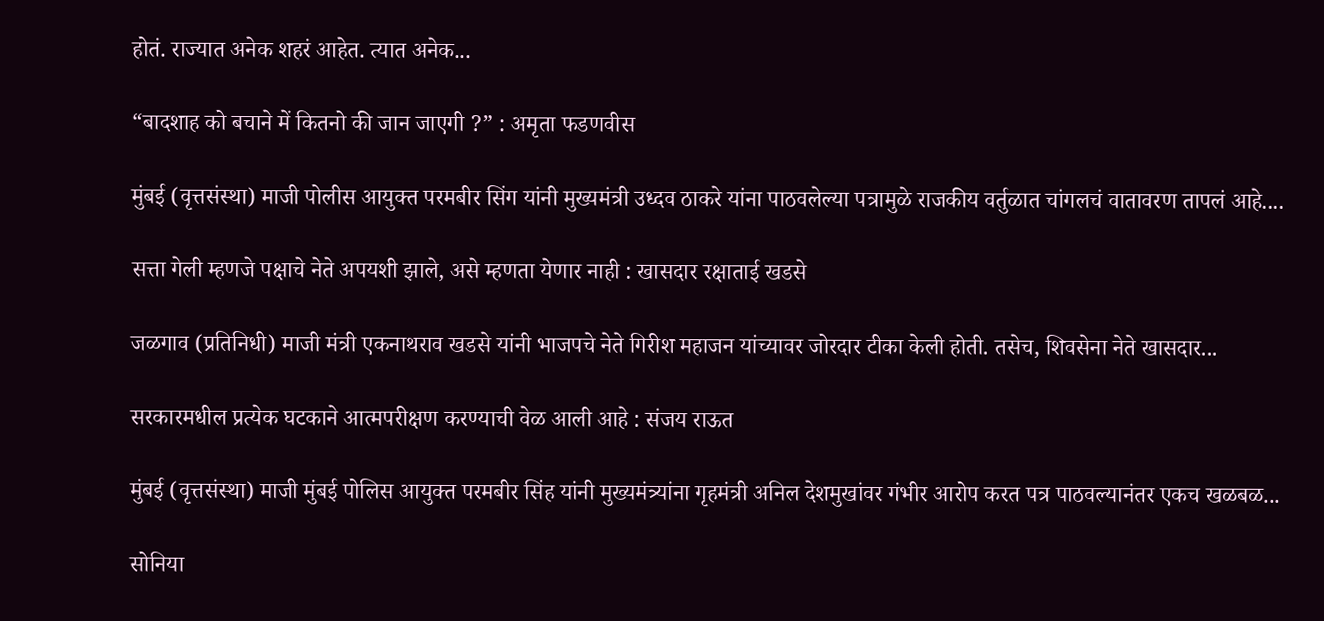होतं. राज्यात अनेक शहरं आहेत. त्यात अनेक...

“बादशाह को बचाने में कितनो की जान जाएगी ?” : अमृता फडणवीस

मुंबई (वृत्तसंस्था) माजी पोलीस आयुक्त परमबीर सिंग यांनी मुख्यमंत्री उध्दव ठाकरे यांना पाठवलेल्या पत्रामुळे राजकीय वर्तुळात चांगलचं वातावरण तापलं आहे....

सत्ता गेली म्हणजे पक्षाचे नेते अपयशी झाले, असे म्हणता येणार नाही : खासदार रक्षाताई खडसे

जळगाव (प्रतिनिधी) माजी मंत्री एकनाथराव खडसे यांनी भाजपचे नेते गिरीश महाजन यांच्यावर जोरदार टीका केली होती. तसेच, शिवसेना नेते खासदार...

सरकारमधील प्रत्येक घटकाने आत्मपरीक्षण करण्याची वेळ आली आहे : संजय राऊत

मुंबई (वृत्तसंस्था) माजी मुंबई पोलिस आयुक्त परमबीर सिंह यांनी मुख्यमंत्र्यांना गृहमंत्री अनिल देशमुखांवर गंभीर आरोप करत पत्र पाठवल्यानंतर एकच खळबळ...

सोनिया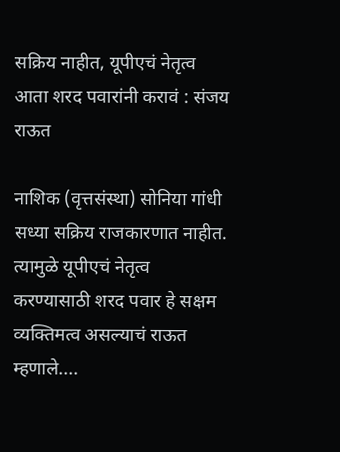सक्रिय नाहीत, यूपीएचं नेतृत्व आता शरद पवारांनी करावं : संजय राऊत

नाशिक (वृत्तसंस्था) सोनिया गांधी सध्या सक्रिय राजकारणात नाहीत. त्यामुळे यूपीएचं नेतृत्व करण्यासाठी शरद पवार हे सक्षम व्यक्तिमत्व असल्याचं राऊत म्हणाले....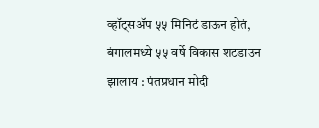व्हॉट्सॲप ५५ मिनिटं डाऊन होतं, बंगालमध्ये ५५ वर्षे विकास शटडाउन झालाय : पंतप्रधान मोदी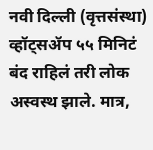नवी दिल्ली (वृत्तसंस्था) व्हॉट्सॲप ५५ मिनिटं बंद राहिलं तरी लोक अस्वस्थ झाले. मात्र,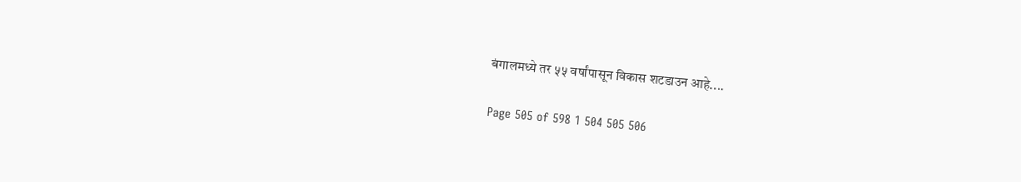बंगालमध्ये तर ५५ वर्षांपासून विकास शटडाउन आहे....

Page 505 of 598 1 504 505 506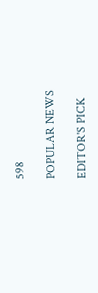598

POPULAR NEWS

EDITOR'S PICK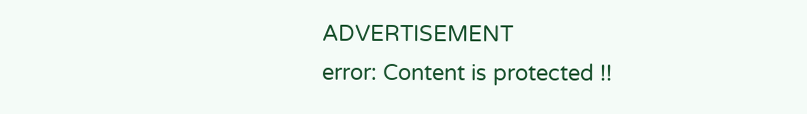ADVERTISEMENT
error: Content is protected !!